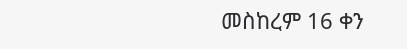መስከረም 16 ቀን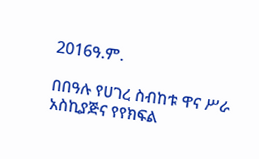2016ዓ.ም.

በበዓሉ የሀገረ ስብከቱ ዋና ሥራ አስኪያጅና የየክፍል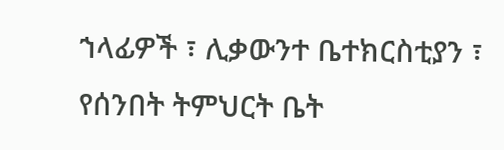ኀላፊዎች ፣ ሊቃውንተ ቤተክርስቲያን ፣ የሰንበት ትምህርት ቤት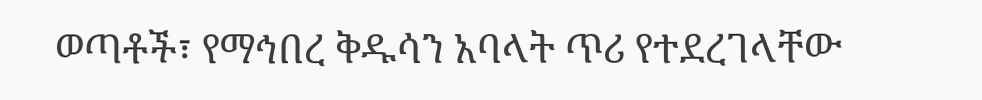ወጣቶች፣ የማኅበረ ቅዱሳን አባላት ጥሪ የተደረገላቸው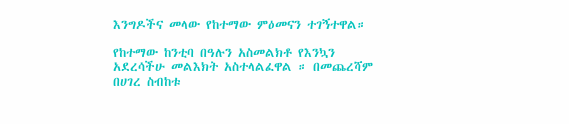እንግዶችና መላው የከተማው ምዕመናን ተገኝተዋል።

የከተማው ከንቲባ በዓሉን አስመልክቶ የእንኳን አደረሳችሁ መልእክት አስተላልፈዋል ። በመጨረሻም በሀገረ ስብከቱ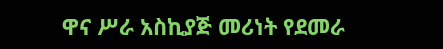ዋና ሥራ አስኪያጅ መሪነት የደመራ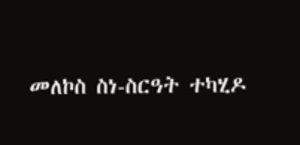መለኮስ ስነ-ስርዓት ተካሂዶ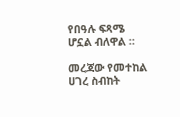የበዓሉ ፍጻሜ ሆኗል ብለዋል ።

መረጃው የመተከል ሀገረ ስብከት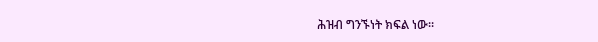ሕዝብ ግንኙነት ክፍል ነው።